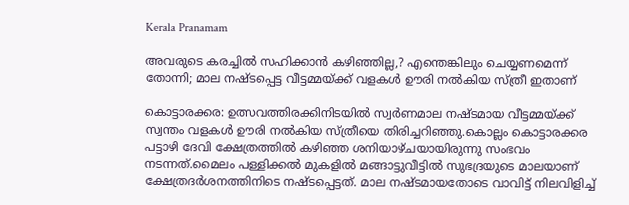Kerala Pranamam

അവരുടെ കരച്ചില്‍ സഹിക്കാന്‍ കഴിഞ്ഞില്ല,? എന്തെങ്കിലും ചെയ്യണമെന്ന് തോന്നി; മാല നഷ്ടപ്പെട്ട വീട്ടമ്മയ്ക്ക് വളകള്‍ ഊരി നല്‍കിയ സ്ത്രീ ഇതാണ്

കൊട്ടാരക്കര: ഉത്സവത്തിരക്കിനിടയില്‍ സ്വര്‍ണമാല നഷ്ടമായ വീട്ടമ്മയ്ക്ക് സ്വന്തം വളകള്‍ ഊരി നല്‍കിയ സ്ത്രീയെ തിരിച്ചറിഞ്ഞു.കൊല്ലം കൊട്ടാരക്കര പട്ടാഴി ദേവി ക്ഷേത്രത്തില്‍ കഴിഞ്ഞ ശനിയാഴ്ചയായിരുന്നു സംഭവം നടന്നത്.മൈലം പള്ളിക്കല്‍ മുകളില്‍ മങ്ങാട്ടുവീട്ടില്‍ സുഭദ്രയുടെ മാലയാണ് ക്ഷേത്രദര്‍ശനത്തിനിടെ നഷ്ടപ്പെട്ടത്. മാല നഷ്ടമായതോടെ വാവിട്ട് നിലവിളിച്ച്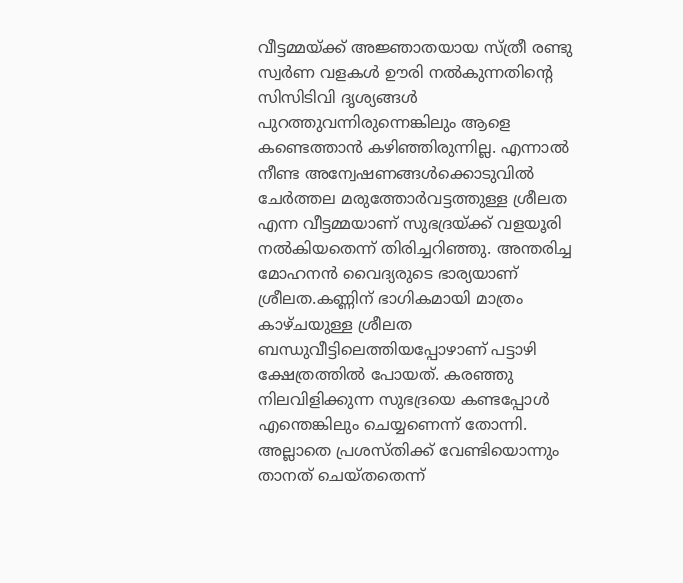വീട്ടമ്മയ്ക്ക് അജ്ഞാതയായ സ്ത്രീ രണ്ടു സ്വര്‍ണ വളകള്‍ ഊരി നല്‍കുന്നതിന്റെ സിസിടിവി ദൃശ്യങ്ങള്‍ പുറത്തുവന്നിരുന്നെങ്കിലും ആളെ കണ്ടെത്താന്‍ കഴിഞ്ഞിരുന്നില്ല. എന്നാല്‍ നീണ്ട അന്വേഷണങ്ങള്‍ക്കൊടുവില്‍ ചേര്‍ത്തല മരുത്തോര്‍വട്ടത്തുള്ള ശ്രീലത എന്ന വീട്ടമ്മയാണ് സുഭദ്രയ്ക്ക് വളയൂരി നല്‍കിയതെന്ന് തിരിച്ചറിഞ്ഞു. അന്തരിച്ച മോഹനന്‍ വൈദ്യരുടെ ഭാര്യയാണ് ശ്രീലത.കണ്ണിന് ഭാഗികമായി മാത്രം കാഴ്ചയുള്ള ശ്രീലത ബന്ധുവീട്ടിലെത്തിയപ്പോഴാണ് പട്ടാഴി ക്ഷേത്രത്തില്‍ പോയത്. കരഞ്ഞു നിലവിളിക്കുന്ന സുഭദ്രയെ കണ്ടപ്പോള്‍ എന്തെങ്കിലും ചെയ്യണെന്ന് തോന്നി. അല്ലാതെ പ്രശസ്തിക്ക് വേണ്ടിയൊന്നും താനത് ചെയ്തതെന്ന്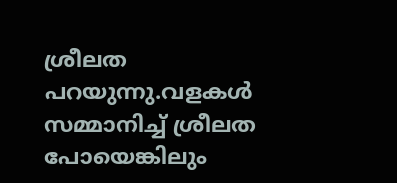ശ്രീലത പറയുന്നു.വളകള്‍ സമ്മാനിച്ച് ശ്രീലത പോയെങ്കിലും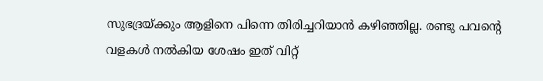സുഭദ്രയ്ക്കും ആളിനെ പിന്നെ തിരിച്ചറിയാന്‍ കഴിഞ്ഞില്ല. രണ്ടു പവന്റെ വളകള്‍ നല്‍കിയ ശേഷം ഇത് വിറ്റ്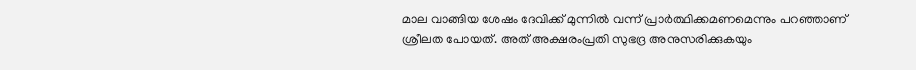മാല വാങ്ങിയ ശേഷം ദേവിക്ക് മുന്നില്‍ വന്ന് പ്രാര്‍ത്ഥിക്കമണമെന്നും പറഞ്ഞാണ് ശ്രീലത പോയത്. അത് അക്ഷരംപ്രതി സുഭദ്ര അനുസരിക്കുകയും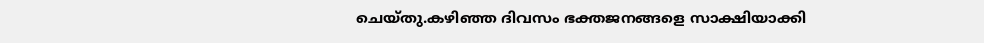ചെയ്തു.കഴിഞ്ഞ ദിവസം ഭക്തജനങ്ങളെ സാക്ഷിയാക്കി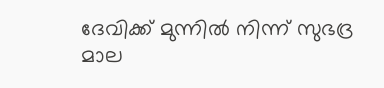ദേവിക്ക് മുന്നില്‍ നിന്ന് സുഭദ്ര മാല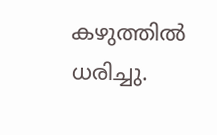കഴുത്തില്‍ ധരിച്ചു.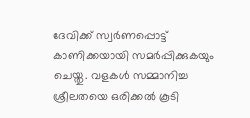ദേവിക്ക് സ്വര്‍ണപ്പൊട്ട് കാണിക്കയായി സമര്‍പ്പിക്കുകയും ചെയ്തു. വളകള്‍ സമ്മാനിച്ച ശ്രീലതയെ ഒരിക്കല്‍ കൂടി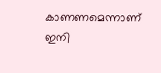കാണണമെന്നാണ് ഇനി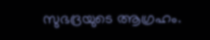സുഭദ്രയുടെ ആഗ്രഹം.